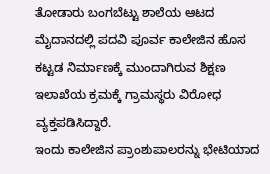ತೋಡಾರು ಬಂಗಬೆಟ್ಟು ಶಾಲೆಯ ಆಟದ ಮೈದಾನದಲ್ಲಿ ಪದವಿ ಪೂರ್ವ ಕಾಲೇಜಿನ ಹೊಸ ಕಟ್ಟಡ ನಿರ್ಮಾಣಕ್ಕೆ ಮುಂದಾಗಿರುವ ಶಿಕ್ಷಣ ಇಲಾಖೆಯ ಕ್ರಮಕ್ಕೆ ಗ್ರಾಮಸ್ಥರು ವಿರೋಧ ವ್ಯಕ್ತಪಡಿಸಿದ್ದಾರೆ.
ಇಂದು ಕಾಲೇಜಿನ ಪ್ರಾಂಶುಪಾಲರನ್ನು ಭೇಟಿಯಾದ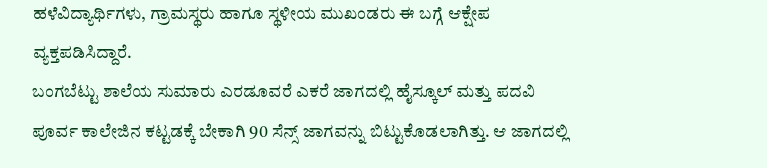ಹಳೆವಿದ್ಯಾರ್ಥಿಗಳು, ಗ್ರಾಮಸ್ಥರು ಹಾಗೂ ಸ್ಥಳೀಯ ಮುಖಂಡರು ಈ ಬಗ್ಗೆ ಆಕ್ಷೇಪ ವ್ಯಕ್ತಪಡಿಸಿದ್ದಾರೆ.
ಬಂಗಬೆಟ್ಟು ಶಾಲೆಯ ಸುಮಾರು ಎರಡೂವರೆ ಎಕರೆ ಜಾಗದಲ್ಲಿ ಹೈಸ್ಕೂಲ್ ಮತ್ತು ಪದವಿ ಪೂರ್ವ ಕಾಲೇಜಿನ ಕಟ್ಟಡಕ್ಕೆ ಬೇಕಾಗಿ 90 ಸೆನ್ಸ್ ಜಾಗವನ್ನು ಬಿಟ್ಟುಕೊಡಲಾಗಿತ್ತು. ಆ ಜಾಗದಲ್ಲಿ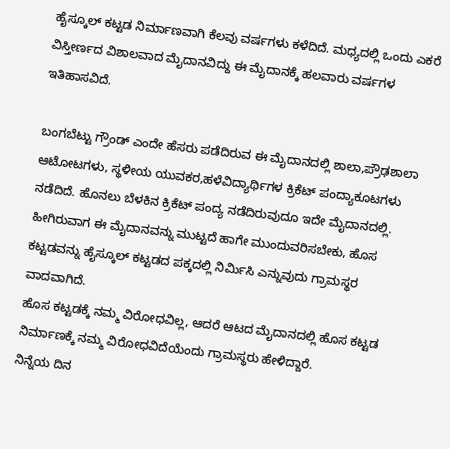ಹೈಸ್ಕೂಲ್ ಕಟ್ಟಡ ನಿರ್ಮಾಣವಾಗಿ ಕೆಲವು ವರ್ಷಗಳು ಕಳೆದಿದೆ. ಮಧ್ಯದಲ್ಲಿ ಒಂದು ಎಕರೆ ವಿಸ್ತೀರ್ಣದ ವಿಶಾಲವಾದ ಮೈದಾನವಿದ್ದು ಈ ಮೈದಾನಕ್ಕೆ ಹಲವಾರು ವರ್ಷಗಳ ಇತಿಹಾಸವಿದೆ.

ಬಂಗಬೆಟ್ಟು ಗ್ರೌಂಡ್ ಎಂದೇ ಹೆಸರು ಪಡೆದಿರುವ ಈ ಮೈದಾನದಲ್ಲಿ ಶಾಲಾ,ಪ್ರೌಢಶಾಲಾ ಆಟೋಟಗಳು, ಸ್ಥಳೀಯ ಯುವಕರ,ಹಳೆವಿದ್ಯಾರ್ಥಿಗಳ ಕ್ರಿಕೆಟ್ ಪಂದ್ಯಾಕೂಟಗಳು ನಡೆದಿದೆ. ಹೊನಲು ಬೆಳಕಿನ ಕ್ರಿಕೆಟ್ ಪಂದ್ಯ ನಡೆದಿರುವುದೂ ಇದೇ ಮೈದಾನದಲ್ಲಿ.
ಹೀಗಿರುವಾಗ ಈ ಮೈದಾನವನ್ನು ಮುಟ್ಟದೆ ಹಾಗೇ ಮುಂದುವರಿಸಬೇಕು, ಹೊಸ ಕಟ್ಟಡವನ್ನು ಹೈಸ್ಕೂಲ್ ಕಟ್ಟಡದ ಪಕ್ಕದಲ್ಲಿ ನಿರ್ಮಿಸಿ ಎನ್ನುವುದು ಗ್ರಾಮಸ್ಥರ ವಾದವಾಗಿದೆ.
ಹೊಸ ಕಟ್ಟಡಕ್ಕೆ ನಮ್ಮ ವಿರೋಧವಿಲ್ಲ, ಆದರೆ ಆಟದ ಮೈದಾನದಲ್ಲಿ ಹೊಸ ಕಟ್ಟಡ ನಿರ್ಮಾಣಕ್ಕೆ ನಮ್ಮ ವಿರೋಧವಿದೆಯೆಂದು ಗ್ರಾಮಸ್ಥರು ಹೇಳಿದ್ದಾರೆ.
ನಿನ್ನೆಯ ದಿನ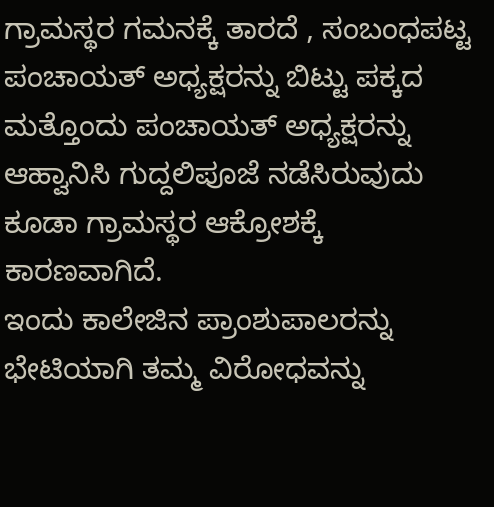ಗ್ರಾಮಸ್ಥರ ಗಮನಕ್ಕೆ ತಾರದೆ , ಸಂಬಂಧಪಟ್ಟ ಪಂಚಾಯತ್ ಅಧ್ಯಕ್ಷರನ್ನು ಬಿಟ್ಟು ಪಕ್ಕದ ಮತ್ತೊಂದು ಪಂಚಾಯತ್ ಅಧ್ಯಕ್ಷರನ್ನು ಆಹ್ವಾನಿಸಿ ಗುದ್ದಲಿಪೂಜೆ ನಡೆಸಿರುವುದು ಕೂಡಾ ಗ್ರಾಮಸ್ಥರ ಆಕ್ರೋಶಕ್ಕೆ ಕಾರಣವಾಗಿದೆ.
ಇಂದು ಕಾಲೇಜಿನ ಪ್ರಾಂಶುಪಾಲರನ್ನು ಭೇಟಿಯಾಗಿ ತಮ್ಮ ವಿರೋಧವನ್ನು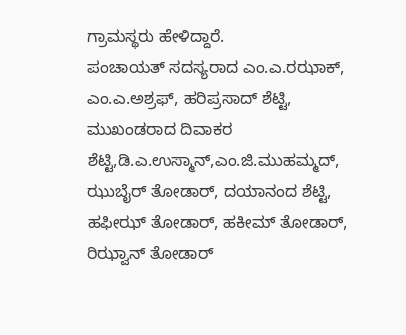ಗ್ರಾಮಸ್ಥರು ಹೇಳಿದ್ದಾರೆ.
ಪಂಚಾಯತ್ ಸದಸ್ಯರಾದ ಎಂ.ಎ.ರಝಾಕ್, ಎಂ.ಎ.ಅಶ್ರಫ್, ಹರಿಪ್ರಸಾದ್ ಶೆಟ್ಟಿ, ಮುಖಂಡರಾದ ದಿವಾಕರ ಶೆಟ್ಟಿ,ಡಿ.ಎ.ಉಸ್ಮಾನ್,ಎಂ.ಜಿ.ಮುಹಮ್ಮದ್, ಝುಬೈರ್ ತೋಡಾರ್, ದಯಾನಂದ ಶೆಟ್ಟಿ, ಹಫೀಝ್ ತೋಡಾರ್, ಹಕೀಮ್ ತೋಡಾರ್, ರಿಝ್ವಾನ್ ತೋಡಾರ್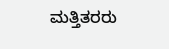ಮತ್ತಿತರರು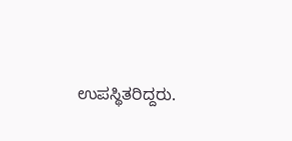ಉಪಸ್ಥಿತರಿದ್ದರು.